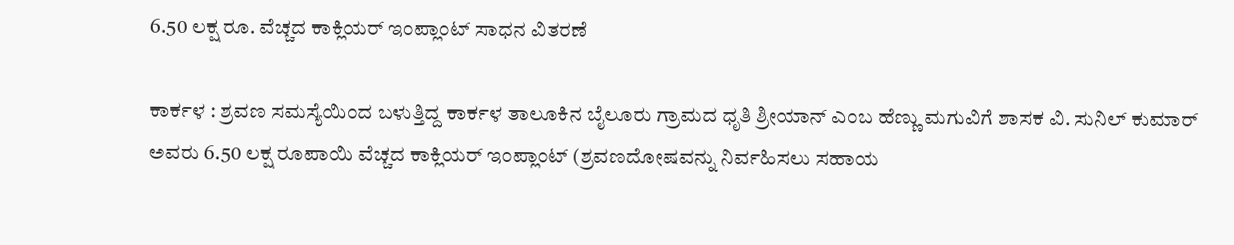6.50 ಲಕ್ಷ ರೂ. ವೆಚ್ಚದ ಕಾಕ್ಲಿಯರ್ ಇಂಪ್ಲಾಂಟ್ ಸಾಧನ ವಿತರಣೆ

ಕಾರ್ಕಳ : ಶ್ರವಣ ಸಮಸ್ಯೆಯಿಂದ ಬಳುತ್ತಿದ್ದ ಕಾರ್ಕಳ ತಾಲೂಕಿನ ಬೈಲೂರು ಗ್ರಾಮದ ಧೃತಿ ಶ್ರೀಯಾನ್ ಎಂಬ ಹೆಣ್ಣು ಮಗುವಿಗೆ ಶಾಸಕ ವಿ. ಸುನಿಲ್ ಕುಮಾರ್ ಅವರು 6.50 ಲಕ್ಷ ರೂಪಾಯಿ ವೆಚ್ಚದ ಕಾಕ್ಲಿಯರ್ ಇಂಪ್ಲಾಂಟ್ (ಶ್ರವಣದೋಷವನ್ನು ನಿರ್ವಹಿಸಲು ಸಹಾಯ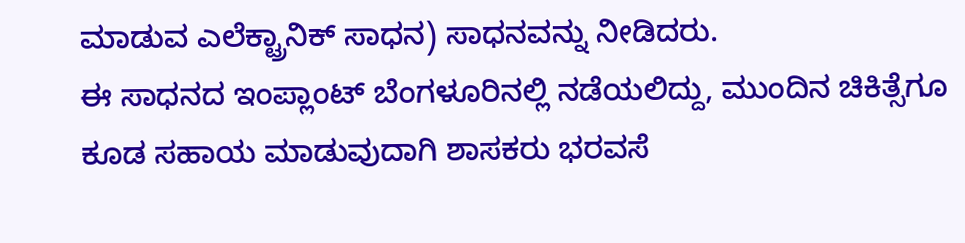ಮಾಡುವ ಎಲೆಕ್ಟ್ರಾನಿಕ್ ಸಾಧನ) ಸಾಧನವನ್ನು ನೀಡಿದರು.
ಈ ಸಾಧನದ ಇಂಪ್ಲಾಂಟ್ ಬೆಂಗಳೂರಿನಲ್ಲಿ ನಡೆಯಲಿದ್ದು, ಮುಂದಿನ ಚಿಕಿತ್ಸೆಗೂ ಕೂಡ ಸಹಾಯ ಮಾಡುವುದಾಗಿ ಶಾಸಕರು ಭರವಸೆ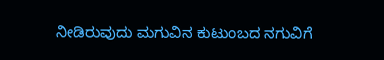ನೀಡಿರುವುದು ಮಗುವಿನ ಕುಟುಂಬದ ನಗುವಿಗೆ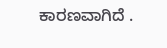ಕಾರಣವಾಗಿದೆ .